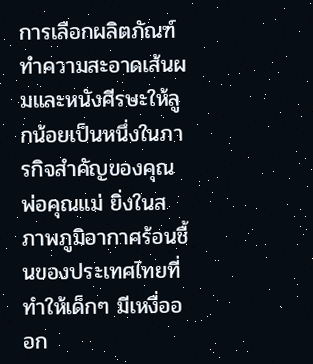การเลือกผลิตภัณฑ์ทำความสะอาดเส้นผมและหนังศีรษะให้ลูกน้อยเป็นหนึ่งในภารกิจสำคัญของคุณพ่อคุณแม่ ยิ่งในสภาพภูมิอากาศร้อนชื้นของประเทศไทยที่ทำให้เด็กๆ มีเหงื่อออก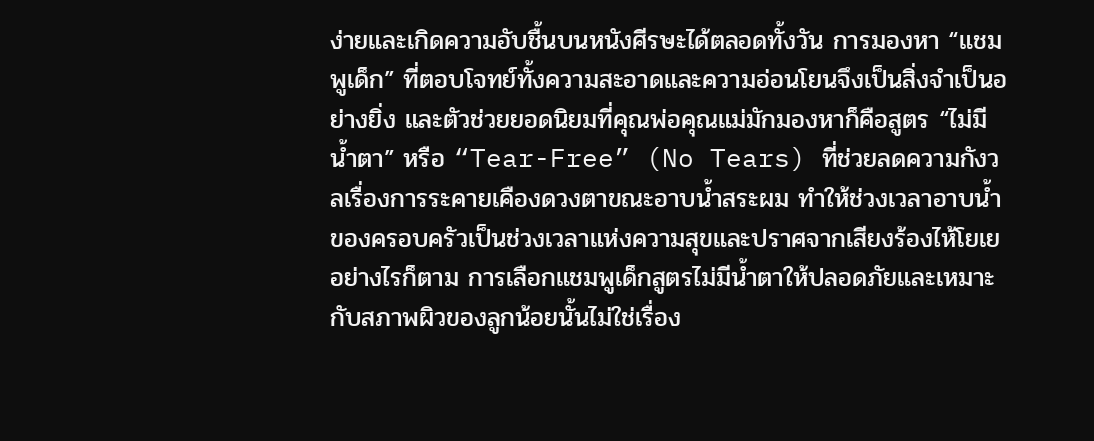ง่ายและเกิดความอับชื้นบนหนังศีรษะได้ตลอดทั้งวัน การมองหา “แชมพูเด็ก” ที่ตอบโจทย์ทั้งความสะอาดและความอ่อนโยนจึงเป็นสิ่งจำเป็นอย่างยิ่ง และตัวช่วยยอดนิยมที่คุณพ่อคุณแม่มักมองหาก็คือสูตร “ไม่มีน้ำตา” หรือ “Tear-Free” (No Tears) ที่ช่วยลดความกังวลเรื่องการระคายเคืองดวงตาขณะอาบน้ำสระผม ทำให้ช่วงเวลาอาบน้ำของครอบครัวเป็นช่วงเวลาแห่งความสุขและปราศจากเสียงร้องไห้โยเย
อย่างไรก็ตาม การเลือกแชมพูเด็กสูตรไม่มีน้ำตาให้ปลอดภัยและเหมาะกับสภาพผิวของลูกน้อยนั้นไม่ใช่เรื่อง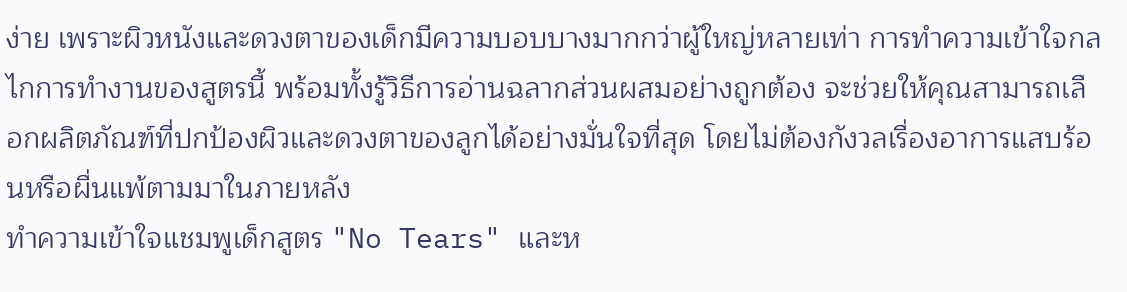ง่าย เพราะผิวหนังและดวงตาของเด็กมีความบอบบางมากกว่าผู้ใหญ่หลายเท่า การทำความเข้าใจกลไกการทำงานของสูตรนี้ พร้อมทั้งรู้วิธีการอ่านฉลากส่วนผสมอย่างถูกต้อง จะช่วยให้คุณสามารถเลือกผลิตภัณฑ์ที่ปกป้องผิวและดวงตาของลูกได้อย่างมั่นใจที่สุด โดยไม่ต้องกังวลเรื่องอาการแสบร้อนหรือผื่นแพ้ตามมาในภายหลัง
ทำความเข้าใจแชมพูเด็กสูตร "No Tears" และห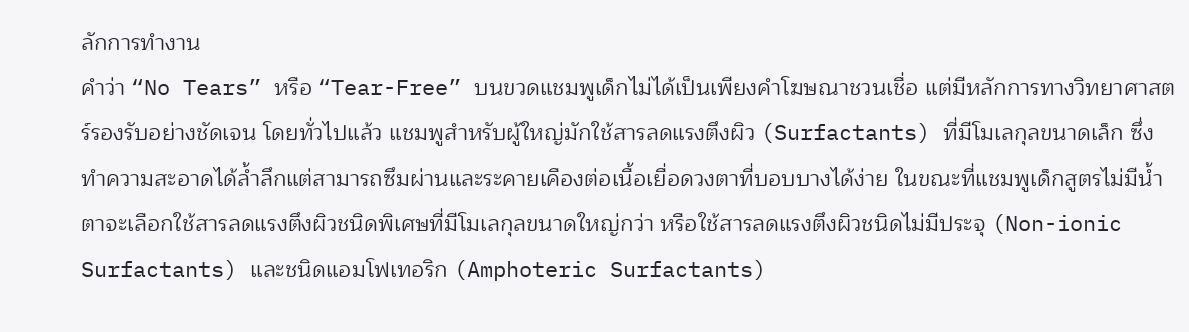ลักการทำงาน
คำว่า “No Tears” หรือ “Tear-Free” บนขวดแชมพูเด็กไม่ได้เป็นเพียงคำโฆษณาชวนเชื่อ แต่มีหลักการทางวิทยาศาสตร์รองรับอย่างชัดเจน โดยทั่วไปแล้ว แชมพูสำหรับผู้ใหญ่มักใช้สารลดแรงตึงผิว (Surfactants) ที่มีโมเลกุลขนาดเล็ก ซึ่งทำความสะอาดได้ล้ำลึกแต่สามารถซึมผ่านและระคายเคืองต่อเนื้อเยื่อดวงตาที่บอบบางได้ง่าย ในขณะที่แชมพูเด็กสูตรไม่มีน้ำตาจะเลือกใช้สารลดแรงตึงผิวชนิดพิเศษที่มีโมเลกุลขนาดใหญ่กว่า หรือใช้สารลดแรงตึงผิวชนิดไม่มีประจุ (Non-ionic Surfactants) และชนิดแอมโฟเทอริก (Amphoteric Surfactants)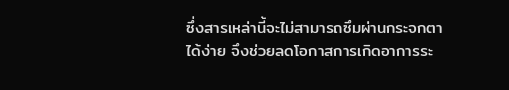ซึ่งสารเหล่านี้จะไม่สามารถซึมผ่านกระจกตาได้ง่าย จึงช่วยลดโอกาสการเกิดอาการระ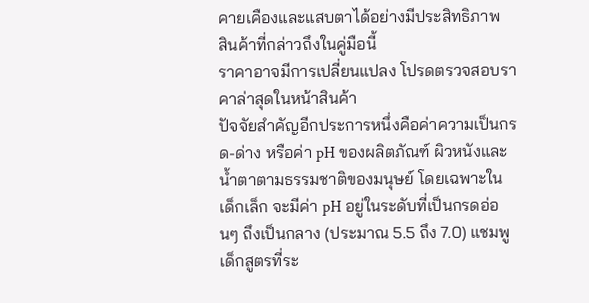คายเคืองและแสบตาได้อย่างมีประสิทธิภาพ
สินค้าที่กล่าวถึงในคู่มือนี้
ราคาอาจมีการเปลี่ยนแปลง โปรดตรวจสอบราคาล่าสุดในหน้าสินค้า
ปัจจัยสำคัญอีกประการหนึ่งคือค่าความเป็นกรด-ด่าง หรือค่า pH ของผลิตภัณฑ์ ผิวหนังและน้ำตาตามธรรมชาติของมนุษย์ โดยเฉพาะในเด็กเล็ก จะมีค่า pH อยู่ในระดับที่เป็นกรดอ่อนๆ ถึงเป็นกลาง (ประมาณ 5.5 ถึง 7.0) แชมพูเด็กสูตรที่ระ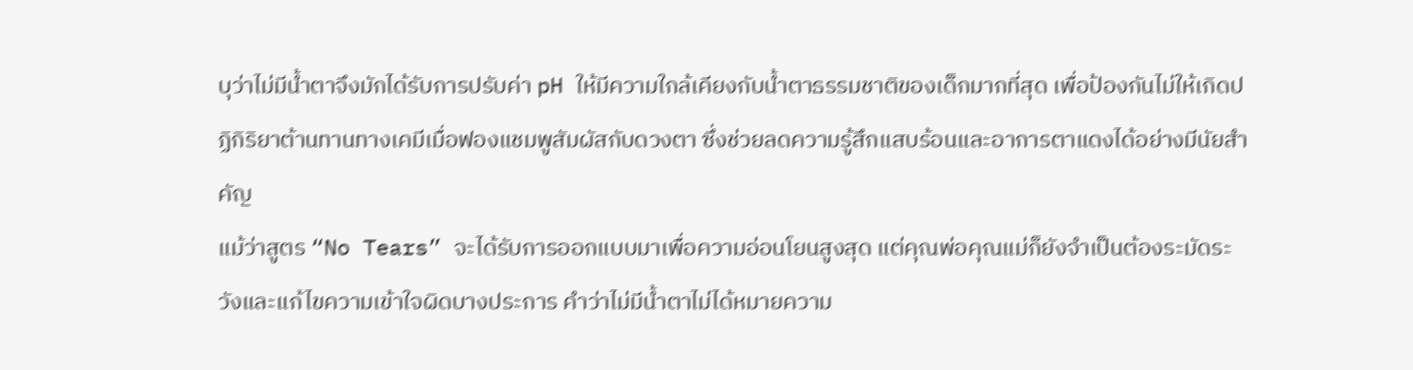บุว่าไม่มีน้ำตาจึงมักได้รับการปรับค่า pH ให้มีความใกล้เคียงกับน้ำตาธรรมชาติของเด็กมากที่สุด เพื่อป้องกันไม่ให้เกิดปฏิกิริยาต้านทานทางเคมีเมื่อฟองแชมพูสัมผัสกับดวงตา ซึ่งช่วยลดความรู้สึกแสบร้อนและอาการตาแดงได้อย่างมีนัยสำคัญ
แม้ว่าสูตร “No Tears” จะได้รับการออกแบบมาเพื่อความอ่อนโยนสูงสุด แต่คุณพ่อคุณแม่ก็ยังจำเป็นต้องระมัดระวังและแก้ไขความเข้าใจผิดบางประการ คำว่าไม่มีน้ำตาไม่ได้หมายความ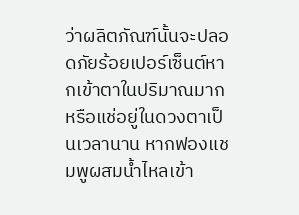ว่าผลิตภัณฑ์นั้นจะปลอดภัยร้อยเปอร์เซ็นต์หากเข้าตาในปริมาณมากหรือแช่อยู่ในดวงตาเป็นเวลานาน หากฟองแชมพูผสมน้ำไหลเข้า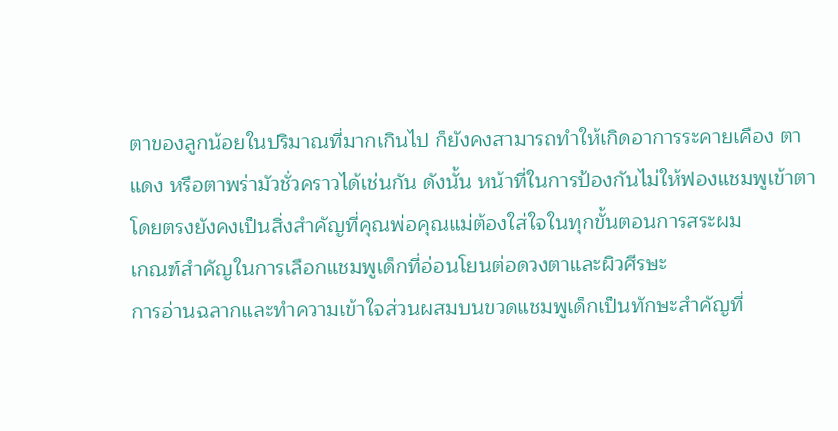ตาของลูกน้อยในปริมาณที่มากเกินไป ก็ยังคงสามารถทำให้เกิดอาการระคายเคือง ตาแดง หรือตาพร่ามัวชั่วคราวได้เช่นกัน ดังนั้น หน้าที่ในการป้องกันไม่ให้ฟองแชมพูเข้าตาโดยตรงยังคงเป็นสิ่งสำคัญที่คุณพ่อคุณแม่ต้องใส่ใจในทุกขั้นตอนการสระผม
เกณฑ์สำคัญในการเลือกแชมพูเด็กที่อ่อนโยนต่อดวงตาและผิวศีรษะ
การอ่านฉลากและทำความเข้าใจส่วนผสมบนขวดแชมพูเด็กเป็นทักษะสำคัญที่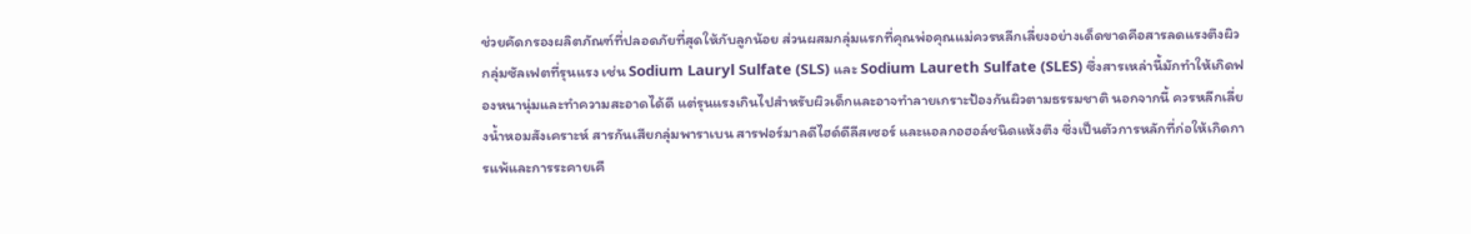ช่วยคัดกรองผลิตภัณฑ์ที่ปลอดภัยที่สุดให้กับลูกน้อย ส่วนผสมกลุ่มแรกที่คุณพ่อคุณแม่ควรหลีกเลี่ยงอย่างเด็ดขาดคือสารลดแรงตึงผิวกลุ่มซัลเฟตที่รุนแรง เช่น Sodium Lauryl Sulfate (SLS) และ Sodium Laureth Sulfate (SLES) ซึ่งสารเหล่านี้มักทำให้เกิดฟองหนานุ่มและทำความสะอาดได้ดี แต่รุนแรงเกินไปสำหรับผิวเด็กและอาจทำลายเกราะป้องกันผิวตามธรรมชาติ นอกจากนี้ ควรหลีกเลี่ยงน้ำหอมสังเคราะห์ สารกันเสียกลุ่มพาราเบน สารฟอร์มาลดีไฮด์ดีลีสเซอร์ และแอลกอฮอล์ชนิดแห้งตึง ซึ่งเป็นตัวการหลักที่ก่อให้เกิดการแพ้และการระคายเคื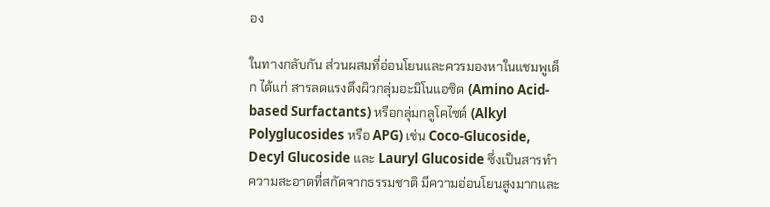อง

ในทางกลับกัน ส่วนผสมที่อ่อนโยนและควรมองหาในแชมพูเด็ก ได้แก่ สารลดแรงตึงผิวกลุ่มอะมิโนแอซิด (Amino Acid-based Surfactants) หรือกลุ่มกลูโคไซด์ (Alkyl Polyglucosides หรือ APG) เช่น Coco-Glucoside, Decyl Glucoside และ Lauryl Glucoside ซึ่งเป็นสารทำความสะอาดที่สกัดจากธรรมชาติ มีความอ่อนโยนสูงมากและ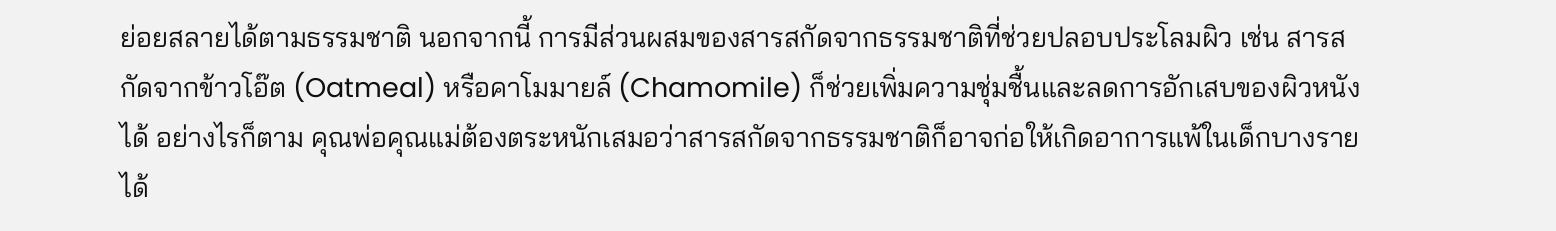ย่อยสลายได้ตามธรรมชาติ นอกจากนี้ การมีส่วนผสมของสารสกัดจากธรรมชาติที่ช่วยปลอบประโลมผิว เช่น สารสกัดจากข้าวโอ๊ต (Oatmeal) หรือคาโมมายล์ (Chamomile) ก็ช่วยเพิ่มความชุ่มชื้นและลดการอักเสบของผิวหนังได้ อย่างไรก็ตาม คุณพ่อคุณแม่ต้องตระหนักเสมอว่าสารสกัดจากธรรมชาติก็อาจก่อให้เกิดอาการแพ้ในเด็กบางรายได้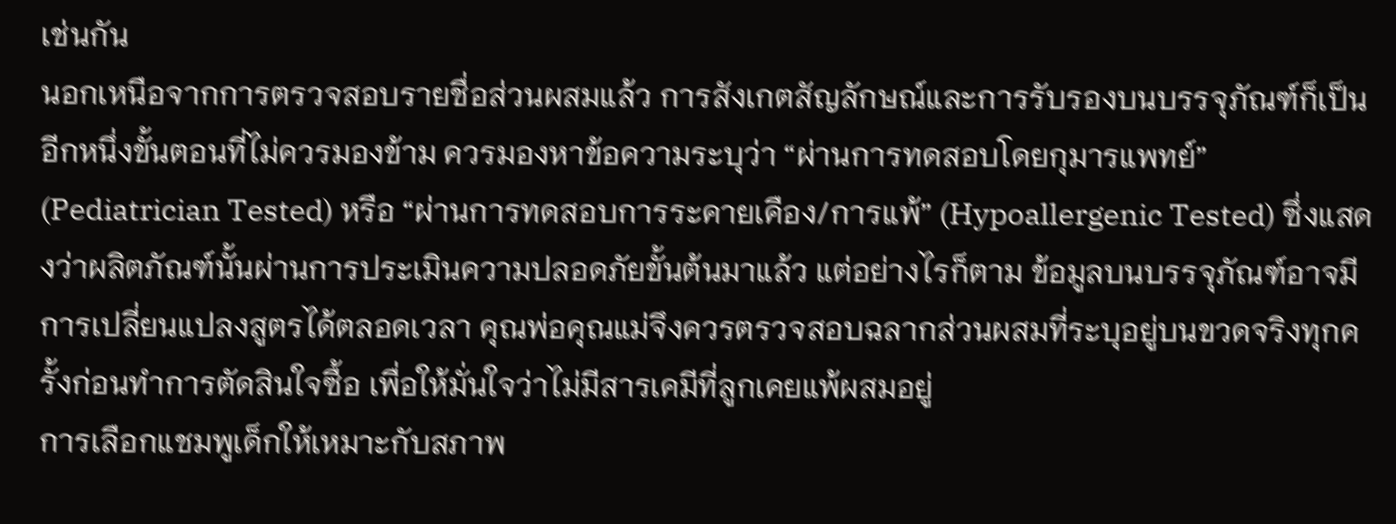เช่นกัน
นอกเหนือจากการตรวจสอบรายชื่อส่วนผสมแล้ว การสังเกตสัญลักษณ์และการรับรองบนบรรจุภัณฑ์ก็เป็นอีกหนึ่งขั้นตอนที่ไม่ควรมองข้าม ควรมองหาข้อความระบุว่า “ผ่านการทดสอบโดยกุมารแพทย์” (Pediatrician Tested) หรือ “ผ่านการทดสอบการระคายเคือง/การแพ้” (Hypoallergenic Tested) ซึ่งแสดงว่าผลิตภัณฑ์นั้นผ่านการประเมินความปลอดภัยขั้นต้นมาแล้ว แต่อย่างไรก็ตาม ข้อมูลบนบรรจุภัณฑ์อาจมีการเปลี่ยนแปลงสูตรได้ตลอดเวลา คุณพ่อคุณแม่จึงควรตรวจสอบฉลากส่วนผสมที่ระบุอยู่บนขวดจริงทุกครั้งก่อนทำการตัดสินใจซื้อ เพื่อให้มั่นใจว่าไม่มีสารเคมีที่ลูกเคยแพ้ผสมอยู่
การเลือกแชมพูเด็กให้เหมาะกับสภาพ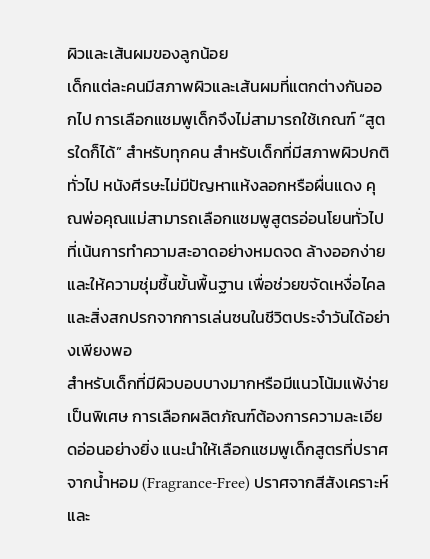ผิวและเส้นผมของลูกน้อย
เด็กแต่ละคนมีสภาพผิวและเส้นผมที่แตกต่างกันออกไป การเลือกแชมพูเด็กจึงไม่สามารถใช้เกณฑ์ “สูตรใดก็ได้” สำหรับทุกคน สำหรับเด็กที่มีสภาพผิวปกติทั่วไป หนังศีรษะไม่มีปัญหาแห้งลอกหรือผื่นแดง คุณพ่อคุณแม่สามารถเลือกแชมพูสูตรอ่อนโยนทั่วไปที่เน้นการทำความสะอาดอย่างหมดจด ล้างออกง่าย และให้ความชุ่มชื้นขั้นพื้นฐาน เพื่อช่วยขจัดเหงื่อไคลและสิ่งสกปรกจากการเล่นซนในชีวิตประจำวันได้อย่างเพียงพอ
สำหรับเด็กที่มีผิวบอบบางมากหรือมีแนวโน้มแพ้ง่ายเป็นพิเศษ การเลือกผลิตภัณฑ์ต้องการความละเอียดอ่อนอย่างยิ่ง แนะนำให้เลือกแชมพูเด็กสูตรที่ปราศจากน้ำหอม (Fragrance-Free) ปราศจากสีสังเคราะห์ และ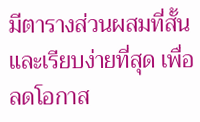มีตารางส่วนผสมที่สั้นและเรียบง่ายที่สุด เพื่อลดโอกาส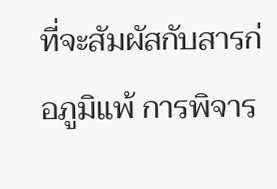ที่จะสัมผัสกับสารก่อภูมิแพ้ การพิจาร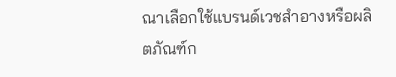ณาเลือกใช้แบรนด์เวชสำอางหรือผลิตภัณฑ์ก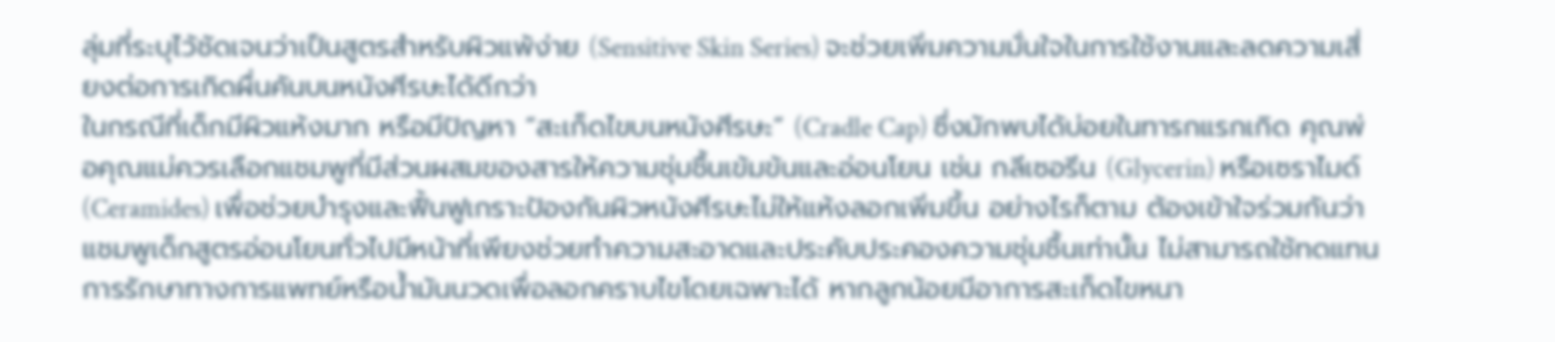ลุ่มที่ระบุไว้ชัดเจนว่าเป็นสูตรสำหรับผิวแพ้ง่าย (Sensitive Skin Series) จะช่วยเพิ่มความมั่นใจในการใช้งานและลดความเสี่ยงต่อการเกิดผื่นคันบนหนังศีรษะได้ดีกว่า
ในกรณีที่เด็กมีผิวแห้งมาก หรือมีปัญหา “สะเก็ดไขบนหนังศีรษะ” (Cradle Cap) ซึ่งมักพบได้บ่อยในทารกแรกเกิด คุณพ่อคุณแม่ควรเลือกแชมพูที่มีส่วนผสมของสารให้ความชุ่มชื้นเข้มข้นและอ่อนโยน เช่น กลีเซอรีน (Glycerin) หรือเซราไมด์ (Ceramides) เพื่อช่วยบำรุงและฟื้นฟูเกราะป้องกันผิวหนังศีรษะไม่ให้แห้งลอกเพิ่มขึ้น อย่างไรก็ตาม ต้องเข้าใจร่วมกันว่าแชมพูเด็กสูตรอ่อนโยนทั่วไปมีหน้าที่เพียงช่วยทำความสะอาดและประคับประคองความชุ่มชื้นเท่านั้น ไม่สามารถใช้ทดแทนการรักษาทางการแพทย์หรือน้ำมันนวดเพื่อลอกคราบไขโดยเฉพาะได้ หากลูกน้อยมีอาการสะเก็ดไขหนา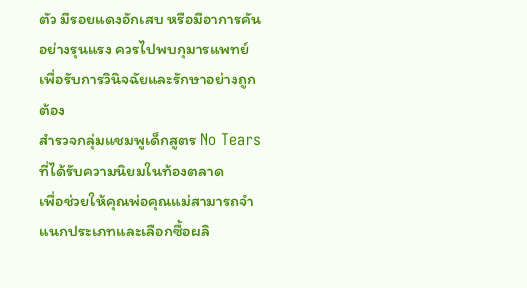ตัว มีรอยแดงอักเสบ หรือมีอาการคันอย่างรุนแรง ควรไปพบกุมารแพทย์เพื่อรับการวินิจฉัยและรักษาอย่างถูกต้อง
สำรวจกลุ่มแชมพูเด็กสูตร No Tears ที่ได้รับความนิยมในท้องตลาด
เพื่อช่วยให้คุณพ่อคุณแม่สามารถจำแนกประเภทและเลือกซื้อผลิ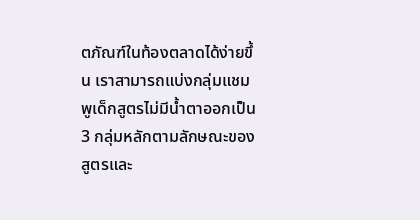ตภัณฑ์ในท้องตลาดได้ง่ายขึ้น เราสามารถแบ่งกลุ่มแชมพูเด็กสูตรไม่มีน้ำตาออกเป็น 3 กลุ่มหลักตามลักษณะของสูตรและ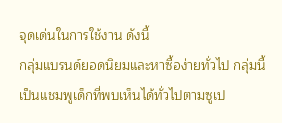จุดเด่นในการใช้งาน ดังนี้
กลุ่มแบรนด์ยอดนิยมและหาซื้อง่ายทั่วไป กลุ่มนี้เป็นแชมพูเด็กที่พบเห็นได้ทั่วไปตามซูเป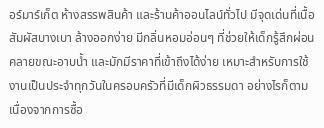อร์มาร์เก็ต ห้างสรรพสินค้า และร้านค้าออนไลน์ทั่วไป มีจุดเด่นที่เนื้อสัมผัสบางเบา ล้างออกง่าย มีกลิ่นหอมอ่อนๆ ที่ช่วยให้เด็กรู้สึกผ่อนคลายขณะอาบน้ำ และมักมีราคาที่เข้าถึงได้ง่าย เหมาะสำหรับการใช้งานเป็นประจำทุกวันในครอบครัวที่มีเด็กผิวธรรมดา อย่างไรก็ตาม เนื่องจากการซื้อ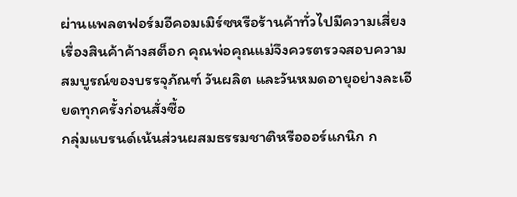ผ่านแพลตฟอร์มอีคอมเมิร์ซหรือร้านค้าทั่วไปมีความเสี่ยงเรื่องสินค้าค้างสต็อก คุณพ่อคุณแม่จึงควรตรวจสอบความสมบูรณ์ของบรรจุภัณฑ์ วันผลิต และวันหมดอายุอย่างละเอียดทุกครั้งก่อนสั่งซื้อ
กลุ่มแบรนด์เน้นส่วนผสมธรรมชาติหรือออร์แกนิก ก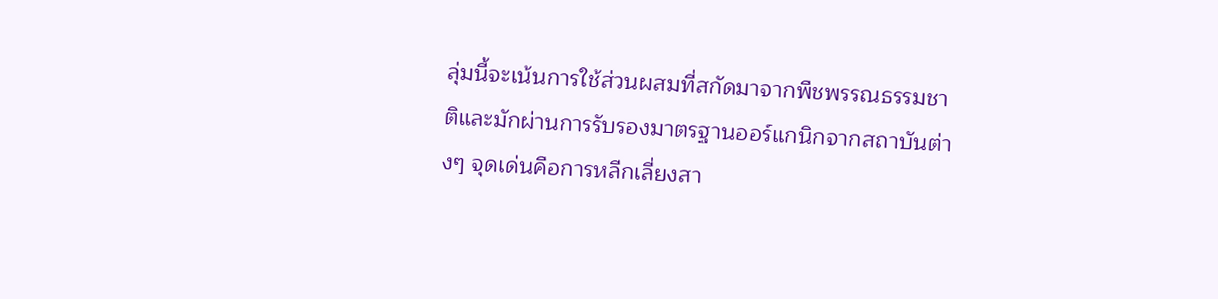ลุ่มนี้จะเน้นการใช้ส่วนผสมที่สกัดมาจากพืชพรรณธรรมชาติและมักผ่านการรับรองมาตรฐานออร์แกนิกจากสถาบันต่างๆ จุดเด่นคือการหลีกเลี่ยงสา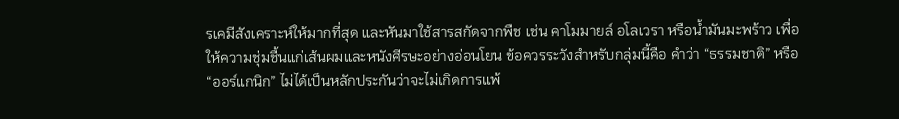รเคมีสังเคราะห์ให้มากที่สุด และหันมาใช้สารสกัดจากพืช เช่น คาโมมายล์ อโลเวรา หรือน้ำมันมะพร้าว เพื่อให้ความชุ่มชื้นแก่เส้นผมและหนังศีรษะอย่างอ่อนโยน ข้อควรระวังสำหรับกลุ่มนี้คือ คำว่า “ธรรมชาติ” หรือ “ออร์แกนิก” ไม่ได้เป็นหลักประกันว่าจะไม่เกิดการแพ้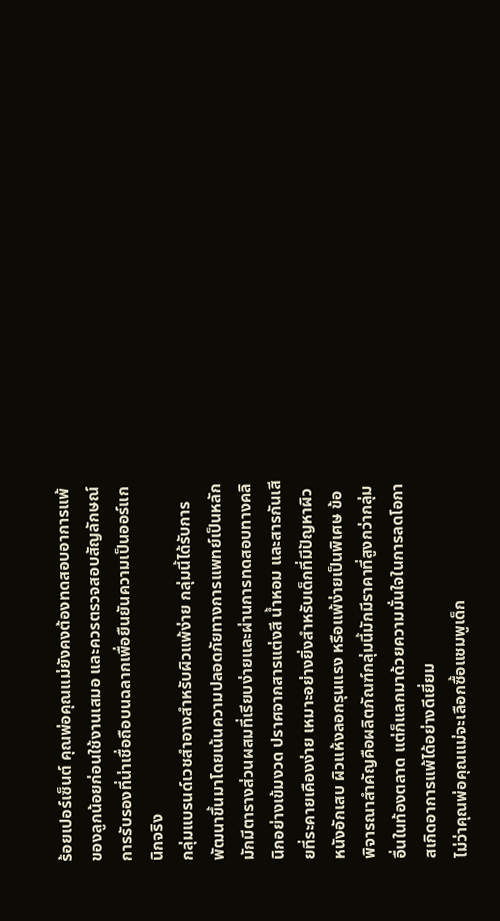ร้อยเปอร์เซ็นต์ คุณพ่อคุณแม่ยังคงต้องทดสอบอาการแพ้ของลูกน้อยก่อนใช้งานเสมอ และควรตรวจสอบสัญลักษณ์การรับรองที่น่าเชื่อถือบนฉลากเพื่อยืนยันความเป็นออร์แกนิกจริง
กลุ่มแบรนด์เวชสำอางสำหรับผิวแพ้ง่าย กลุ่มนี้ได้รับการพัฒนาขึ้นมาโดยเน้นความปลอดภัยทางการแพทย์เป็นหลัก มักมีตารางส่วนผสมที่เรียบง่ายและผ่านการทดสอบทางคลินิกอย่างเข้มงวด ปราศจากสารแต่งสี น้ำหอม และสารกันเสียที่ระคายเคืองง่าย เหมาะอย่างยิ่งสำหรับเด็กที่มีปัญหาผิวหนังอักเสบ ผิวแห้งลอกรุนแรง หรือแพ้ง่ายเป็นพิเศษ ข้อพิจารณาสำคัญคือผลิตภัณฑ์กลุ่มนี้มักมีราคาที่สูงกว่ากลุ่มอื่นในท้องตลาด แต่ก็แลกมาด้วยความมั่นใจในการลดโอกาสเกิดอาการแพ้ได้อย่างดีเยี่ยม
ไม่ว่าคุณพ่อคุณแม่จะเลือกซื้อแชมพูเด็ก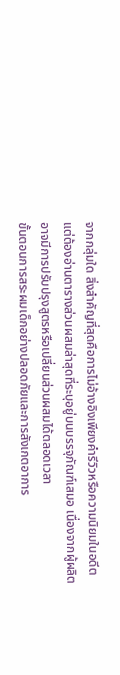จากกลุ่มใด สิ่งสำคัญที่สุดคือการไม่อ้างอิงเพียงคำรีวิวหรือความนิยมในอดีต แต่ต้องอ่านตารางส่วนผสมล่าสุดที่ระบุอยู่บนบรรจุภัณฑ์เสมอ เนื่องจากผู้ผลิตอาจมีการปรับปรุงสูตรหรือเปลี่ยนส่วนผสมได้ตลอดเวลา
ขั้นตอนการสระผมเด็กอย่างปลอดภัยและการสังเกตอาการ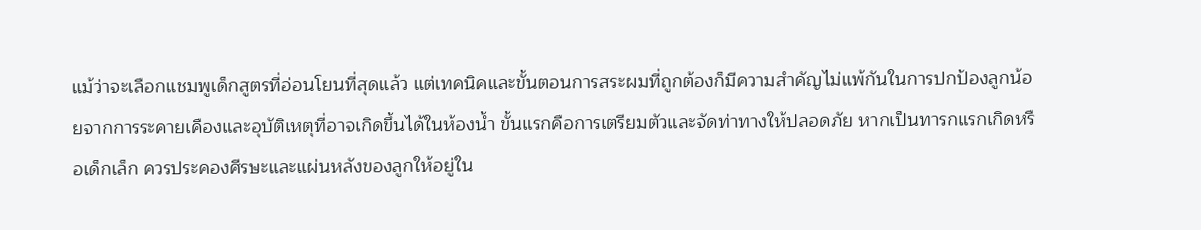แม้ว่าจะเลือกแชมพูเด็กสูตรที่อ่อนโยนที่สุดแล้ว แต่เทคนิคและขั้นตอนการสระผมที่ถูกต้องก็มีความสำคัญไม่แพ้กันในการปกป้องลูกน้อยจากการระคายเคืองและอุบัติเหตุที่อาจเกิดขึ้นได้ในห้องน้ำ ขั้นแรกคือการเตรียมตัวและจัดท่าทางให้ปลอดภัย หากเป็นทารกแรกเกิดหรือเด็กเล็ก ควรประคองศีรษะและแผ่นหลังของลูกให้อยู่ใน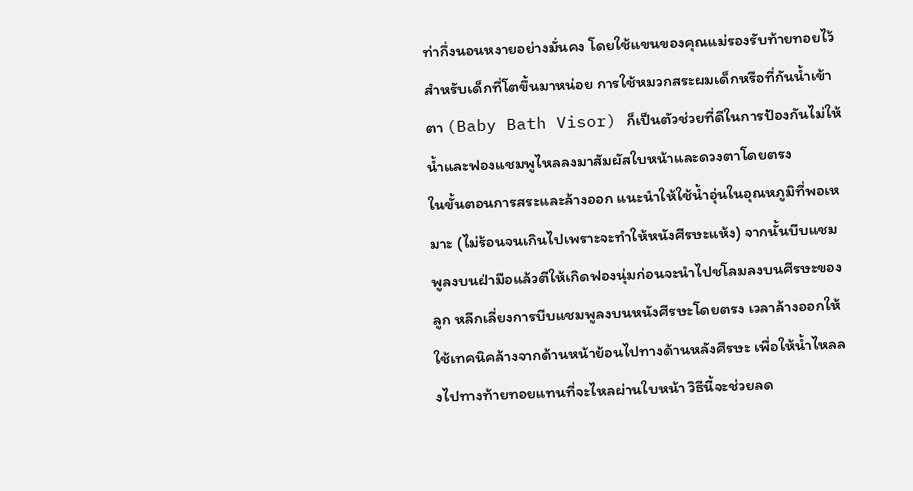ท่ากึ่งนอนหงายอย่างมั่นคง โดยใช้แขนของคุณแม่รองรับท้ายทอยไว้ สำหรับเด็กที่โตขึ้นมาหน่อย การใช้หมวกสระผมเด็กหรือที่กันน้ำเข้าตา (Baby Bath Visor) ก็เป็นตัวช่วยที่ดีในการป้องกันไม่ให้น้ำและฟองแชมพูไหลลงมาสัมผัสใบหน้าและดวงตาโดยตรง
ในขั้นตอนการสระและล้างออก แนะนำให้ใช้น้ำอุ่นในอุณหภูมิที่พอเหมาะ (ไม่ร้อนจนเกินไปเพราะจะทำให้หนังศีรษะแห้ง) จากนั้นบีบแชมพูลงบนฝ่ามือแล้วตีให้เกิดฟองนุ่มก่อนจะนำไปชโลมลงบนศีรษะของลูก หลีกเลี่ยงการบีบแชมพูลงบนหนังศีรษะโดยตรง เวลาล้างออกให้ใช้เทคนิคล้างจากด้านหน้าย้อนไปทางด้านหลังศีรษะ เพื่อให้น้ำไหลลงไปทางท้ายทอยแทนที่จะไหลผ่านใบหน้า วิธีนี้จะช่วยลด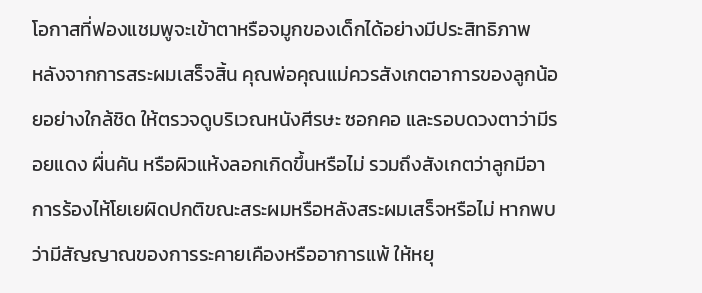โอกาสที่ฟองแชมพูจะเข้าตาหรือจมูกของเด็กได้อย่างมีประสิทธิภาพ
หลังจากการสระผมเสร็จสิ้น คุณพ่อคุณแม่ควรสังเกตอาการของลูกน้อยอย่างใกล้ชิด ให้ตรวจดูบริเวณหนังศีรษะ ซอกคอ และรอบดวงตาว่ามีรอยแดง ผื่นคัน หรือผิวแห้งลอกเกิดขึ้นหรือไม่ รวมถึงสังเกตว่าลูกมีอาการร้องไห้โยเยผิดปกติขณะสระผมหรือหลังสระผมเสร็จหรือไม่ หากพบว่ามีสัญญาณของการระคายเคืองหรืออาการแพ้ ให้หยุ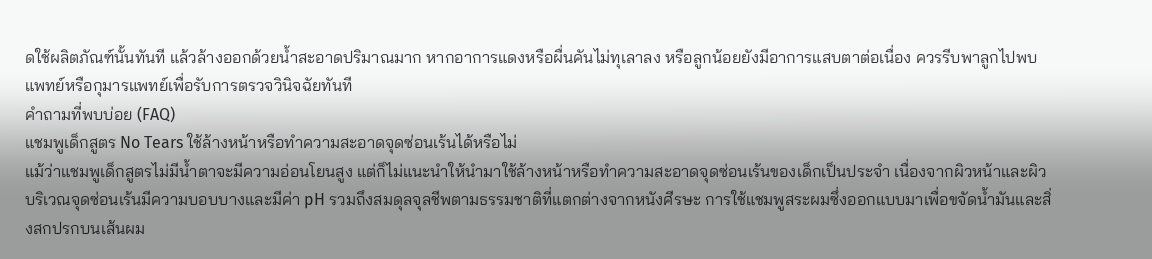ดใช้ผลิตภัณฑ์นั้นทันที แล้วล้างออกด้วยน้ำสะอาดปริมาณมาก หากอาการแดงหรือผื่นคันไม่ทุเลาลง หรือลูกน้อยยังมีอาการแสบตาต่อเนื่อง ควรรีบพาลูกไปพบแพทย์หรือกุมารแพทย์เพื่อรับการตรวจวินิจฉัยทันที
คำถามที่พบบ่อย (FAQ)
แชมพูเด็กสูตร No Tears ใช้ล้างหน้าหรือทำความสะอาดจุดซ่อนเร้นได้หรือไม่
แม้ว่าแชมพูเด็กสูตรไม่มีน้ำตาจะมีความอ่อนโยนสูง แต่ก็ไม่แนะนำให้นำมาใช้ล้างหน้าหรือทำความสะอาดจุดซ่อนเร้นของเด็กเป็นประจำ เนื่องจากผิวหน้าและผิวบริเวณจุดซ่อนเร้นมีความบอบบางและมีค่า pH รวมถึงสมดุลจุลชีพตามธรรมชาติที่แตกต่างจากหนังศีรษะ การใช้แชมพูสระผมซึ่งออกแบบมาเพื่อขจัดน้ำมันและสิ่งสกปรกบนเส้นผม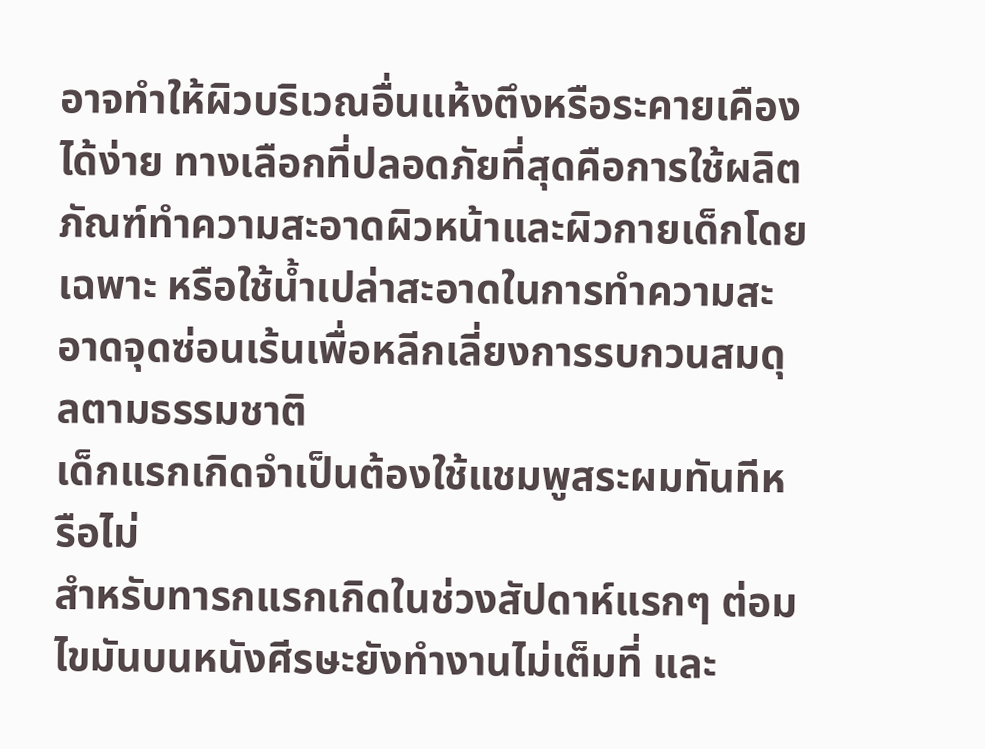อาจทำให้ผิวบริเวณอื่นแห้งตึงหรือระคายเคืองได้ง่าย ทางเลือกที่ปลอดภัยที่สุดคือการใช้ผลิตภัณฑ์ทำความสะอาดผิวหน้าและผิวกายเด็กโดยเฉพาะ หรือใช้น้ำเปล่าสะอาดในการทำความสะอาดจุดซ่อนเร้นเพื่อหลีกเลี่ยงการรบกวนสมดุลตามธรรมชาติ
เด็กแรกเกิดจำเป็นต้องใช้แชมพูสระผมทันทีหรือไม่
สำหรับทารกแรกเกิดในช่วงสัปดาห์แรกๆ ต่อมไขมันบนหนังศีรษะยังทำงานไม่เต็มที่ และ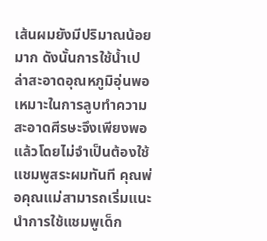เส้นผมยังมีปริมาณน้อยมาก ดังนั้นการใช้น้ำเปล่าสะอาดอุณหภูมิอุ่นพอเหมาะในการลูบทำความสะอาดศีรษะจึงเพียงพอแล้วโดยไม่จำเป็นต้องใช้แชมพูสระผมทันที คุณพ่อคุณแม่สามารถเริ่มแนะนำการใช้แชมพูเด็ก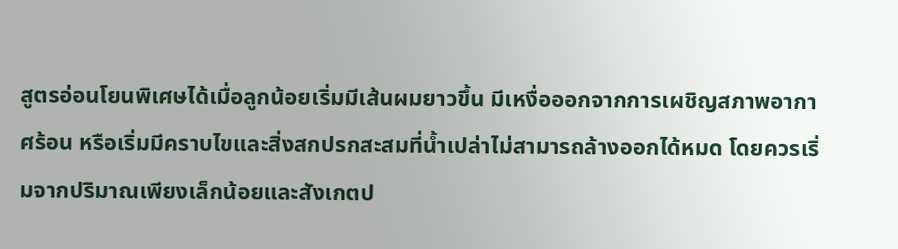สูตรอ่อนโยนพิเศษได้เมื่อลูกน้อยเริ่มมีเส้นผมยาวขึ้น มีเหงื่อออกจากการเผชิญสภาพอากาศร้อน หรือเริ่มมีคราบไขและสิ่งสกปรกสะสมที่น้ำเปล่าไม่สามารถล้างออกได้หมด โดยควรเริ่มจากปริมาณเพียงเล็กน้อยและสังเกตป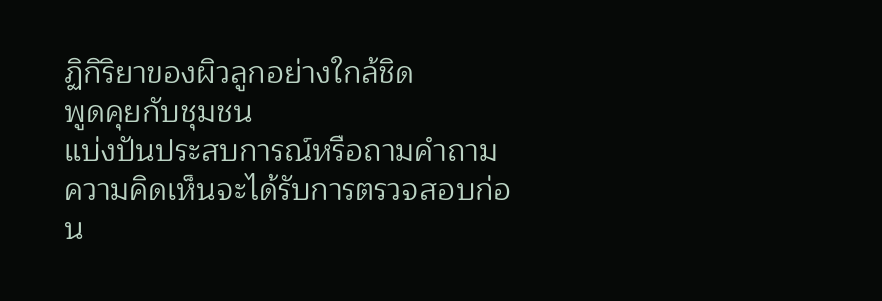ฏิกิริยาของผิวลูกอย่างใกล้ชิด
พูดคุยกับชุมชน
แบ่งปันประสบการณ์หรือถามคำถาม ความคิดเห็นจะได้รับการตรวจสอบก่อน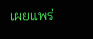เผยแพร่